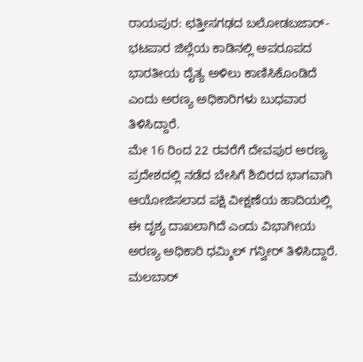ರಾಯಪುರ: ಛತ್ತೀಸಗಢದ ಬಲೋಡಬಜಾರ್-ಭಟಪಾರ ಜಿಲ್ಲೆಯ ಕಾಡಿನಲ್ಲಿ ಅಪರೂಪದ ಭಾರತೀಯ ದೈತ್ಯ ಅಳಿಲು ಕಾಣಿಸಿಕೊಂಡಿದೆ ಎಂದು ಅರಣ್ಯ ಅಧಿಕಾರಿಗಳು ಬುಧವಾರ ತಿಳಿಸಿದ್ದಾರೆ.
ಮೇ 16 ರಿಂದ 22 ರವರೆಗೆ ದೇವಪುರ ಅರಣ್ಯ ಪ್ರದೇಶದಲ್ಲಿ ನಡೆದ ಬೇಸಿಗೆ ಶಿಬಿರದ ಭಾಗವಾಗಿ ಆಯೋಜಿಸಲಾದ ಪಕ್ಷಿ ವೀಕ್ಷಣೆಯ ಹಾದಿಯಲ್ಲಿ ಈ ದೃಶ್ಯ ದಾಖಲಾಗಿದೆ ಎಂದು ವಿಭಾಗೀಯ ಅರಣ್ಯ ಅಧಿಕಾರಿ ಧಮ್ಶಿಲ್ ಗನ್ವೀರ್ ತಿಳಿಸಿದ್ದಾರೆ.
ಮಲಬಾರ್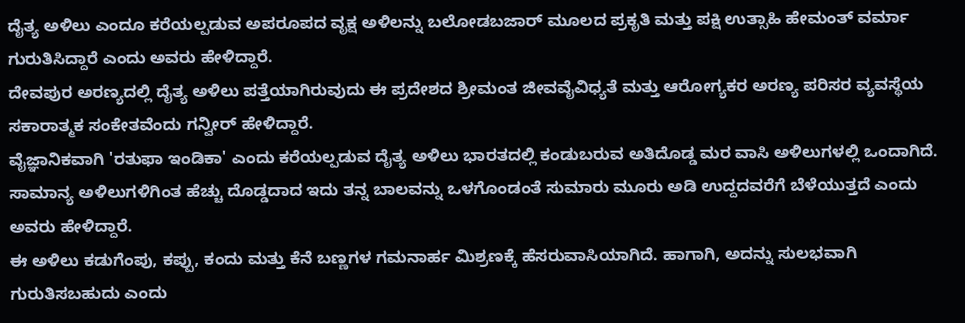ದೈತ್ಯ ಅಳಿಲು ಎಂದೂ ಕರೆಯಲ್ಪಡುವ ಅಪರೂಪದ ವೃಕ್ಷ ಅಳಿಲನ್ನು ಬಲೋಡಬಜಾರ್ ಮೂಲದ ಪ್ರಕೃತಿ ಮತ್ತು ಪಕ್ಷಿ ಉತ್ಸಾಹಿ ಹೇಮಂತ್ ವರ್ಮಾ ಗುರುತಿಸಿದ್ದಾರೆ ಎಂದು ಅವರು ಹೇಳಿದ್ದಾರೆ.
ದೇವಪುರ ಅರಣ್ಯದಲ್ಲಿ ದೈತ್ಯ ಅಳಿಲು ಪತ್ತೆಯಾಗಿರುವುದು ಈ ಪ್ರದೇಶದ ಶ್ರೀಮಂತ ಜೀವವೈವಿಧ್ಯತೆ ಮತ್ತು ಆರೋಗ್ಯಕರ ಅರಣ್ಯ ಪರಿಸರ ವ್ಯವಸ್ಥೆಯ ಸಕಾರಾತ್ಮಕ ಸಂಕೇತವೆಂದು ಗನ್ವೀರ್ ಹೇಳಿದ್ದಾರೆ.
ವೈಜ್ಞಾನಿಕವಾಗಿ 'ರತುಫಾ ಇಂಡಿಕಾ' ಎಂದು ಕರೆಯಲ್ಪಡುವ ದೈತ್ಯ ಅಳಿಲು ಭಾರತದಲ್ಲಿ ಕಂಡುಬರುವ ಅತಿದೊಡ್ಡ ಮರ ವಾಸಿ ಅಳಿಲುಗಳಲ್ಲಿ ಒಂದಾಗಿದೆ. ಸಾಮಾನ್ಯ ಅಳಿಲುಗಳಿಗಿಂತ ಹೆಚ್ಚು ದೊಡ್ಡದಾದ ಇದು ತನ್ನ ಬಾಲವನ್ನು ಒಳಗೊಂಡಂತೆ ಸುಮಾರು ಮೂರು ಅಡಿ ಉದ್ದದವರೆಗೆ ಬೆಳೆಯುತ್ತದೆ ಎಂದು ಅವರು ಹೇಳಿದ್ದಾರೆ.
ಈ ಅಳಿಲು ಕಡುಗೆಂಪು, ಕಪ್ಪು, ಕಂದು ಮತ್ತು ಕೆನೆ ಬಣ್ಣಗಳ ಗಮನಾರ್ಹ ಮಿಶ್ರಣಕ್ಕೆ ಹೆಸರುವಾಸಿಯಾಗಿದೆ. ಹಾಗಾಗಿ, ಅದನ್ನು ಸುಲಭವಾಗಿ ಗುರುತಿಸಬಹುದು ಎಂದು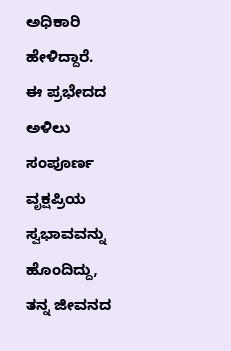ಅಧಿಕಾರಿ ಹೇಳಿದ್ದಾರೆ.
ಈ ಪ್ರಭೇದದ ಅಳಿಲು ಸಂಪೂರ್ಣ ವೃಕ್ಷಪ್ರಿಯ ಸ್ವಭಾವವನ್ನು ಹೊಂದಿದ್ದು, ತನ್ನ ಜೀವನದ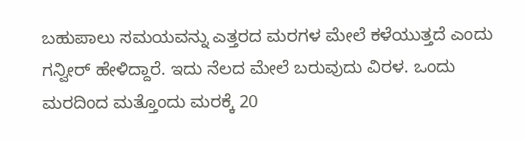ಬಹುಪಾಲು ಸಮಯವನ್ನು ಎತ್ತರದ ಮರಗಳ ಮೇಲೆ ಕಳೆಯುತ್ತದೆ ಎಂದು ಗನ್ವೀರ್ ಹೇಳಿದ್ದಾರೆ. ಇದು ನೆಲದ ಮೇಲೆ ಬರುವುದು ವಿರಳ. ಒಂದು ಮರದಿಂದ ಮತ್ತೊಂದು ಮರಕ್ಕೆ 20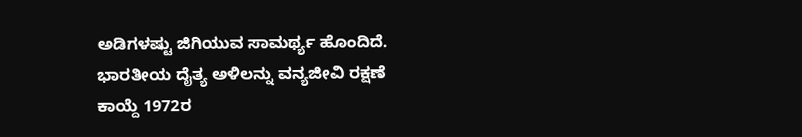ಅಡಿಗಳಷ್ಟು ಜಿಗಿಯುವ ಸಾಮರ್ಥ್ಯ ಹೊಂದಿದೆ.
ಭಾರತೀಯ ದೈತ್ಯ ಅಳಿಲನ್ನು ವನ್ಯಜೀವಿ ರಕ್ಷಣೆ ಕಾಯ್ದೆ 1972ರ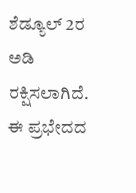ಶೆಡ್ಯೂಲ್ 2ರ ಅಡಿ ರಕ್ಷಿಸಲಾಗಿದೆ. ಈ ಪ್ರಭೇದದ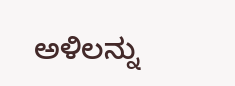ಅಳಿಲನ್ನು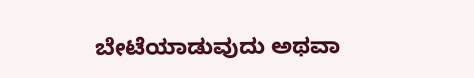ಬೇಟೆಯಾಡುವುದು ಅಥವಾ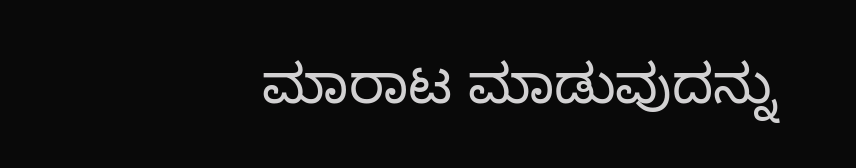ಮಾರಾಟ ಮಾಡುವುದನ್ನು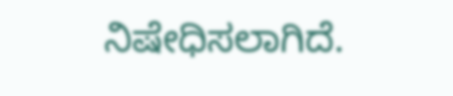ನಿಷೇಧಿಸಲಾಗಿದೆ.